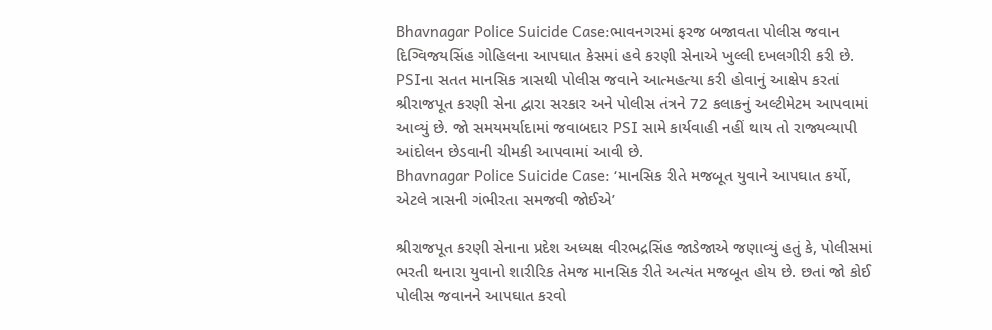Bhavnagar Police Suicide Case:ભાવનગરમાં ફરજ બજાવતા પોલીસ જવાન દિગ્વિજયસિંહ ગોહિલના આપઘાત કેસમાં હવે કરણી સેનાએ ખુલ્લી દખલગીરી કરી છે. PSIના સતત માનસિક ત્રાસથી પોલીસ જવાને આત્મહત્યા કરી હોવાનું આક્ષેપ કરતાં શ્રીરાજપૂત કરણી સેના દ્વારા સરકાર અને પોલીસ તંત્રને 72 કલાકનું અલ્ટીમેટમ આપવામાં આવ્યું છે. જો સમયમર્યાદામાં જવાબદાર PSI સામે કાર્યવાહી નહીં થાય તો રાજ્યવ્યાપી આંદોલન છેડવાની ચીમકી આપવામાં આવી છે.
Bhavnagar Police Suicide Case: ‘માનસિક રીતે મજબૂત યુવાને આપઘાત કર્યો, એટલે ત્રાસની ગંભીરતા સમજવી જોઈએ’

શ્રીરાજપૂત કરણી સેનાના પ્રદેશ અધ્યક્ષ વીરભદ્રસિંહ જાડેજાએ જણાવ્યું હતું કે, પોલીસમાં ભરતી થનારા યુવાનો શારીરિક તેમજ માનસિક રીતે અત્યંત મજબૂત હોય છે. છતાં જો કોઈ પોલીસ જવાનને આપઘાત કરવો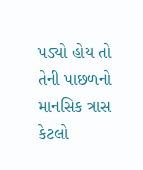પડ્યો હોય તો તેની પાછળનો માનસિક ત્રાસ કેટલો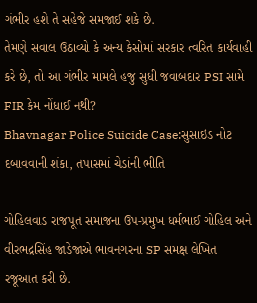ગંભીર હશે તે સહેજે સમજાઈ શકે છે.
તેમણે સવાલ ઉઠાવ્યો કે અન્ય કેસોમાં સરકાર ત્વરિત કાર્યવાહી કરે છે, તો આ ગંભીર મામલે હજુ સુધી જવાબદાર PSI સામે FIR કેમ નોંધાઈ નથી?
Bhavnagar Police Suicide Case:સુસાઇડ નોટ દબાવવાની શંકા, તપાસમાં ચેડાંની ભીતિ

ગોહિલવાડ રાજપૂત સમાજના ઉપ-પ્રમુખ ધર્મભાઈ ગોહિલ અને વીરભદ્રસિંહ જાડેજાએ ભાવનગરના SP સમક્ષ લેખિત રજૂઆત કરી છે.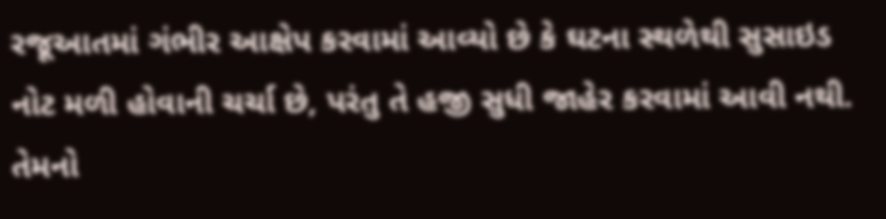રજૂઆતમાં ગંભીર આક્ષેપ કરવામાં આવ્યો છે કે ઘટના સ્થળેથી સુસાઇડ નોટ મળી હોવાની ચર્ચા છે, પરંતુ તે હજી સુધી જાહેર કરવામાં આવી નથી.
તેમનો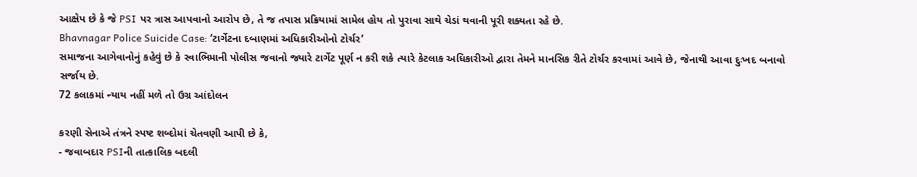આક્ષેપ છે કે જે PSI પર ત્રાસ આપવાનો આરોપ છે, તે જ તપાસ પ્રક્રિયામાં સામેલ હોય તો પુરાવા સાથે ચેડાં થવાની પૂરી શક્યતા રહે છે.
Bhavnagar Police Suicide Case: ‘ટાર્ગેટના દબાણમાં અધિકારીઓનો ટોર્ચર’
સમાજના આગેવાનોનું કહેવું છે કે સ્વાભિમાની પોલીસ જવાનો જ્યારે ટાર્ગેટ પૂર્ણ ન કરી શકે ત્યારે કેટલાક અધિકારીઓ દ્વારા તેમને માનસિક રીતે ટોર્ચર કરવામાં આવે છે, જેનાથી આવા દુઃખદ બનાવો સર્જાય છે.
72 કલાકમાં ન્યાય નહીં મળે તો ઉગ્ર આંદોલન

કરણી સેનાએ તંત્રને સ્પષ્ટ શબ્દોમાં ચેતવણી આપી છે કે,
- જવાબદાર PSIની તાત્કાલિક બદલી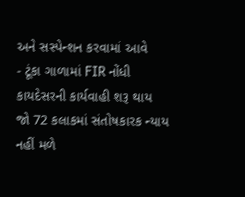અને સસ્પેન્શન કરવામાં આવે
- ટૂંકા ગાળામાં FIR નોંધી કાયદેસરની કાર્યવાહી શરૂ થાય
જો 72 કલાકમાં સંતોષકારક ન્યાય નહીં મળે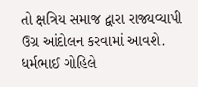તો ક્ષત્રિય સમાજ દ્વારા રાજ્યવ્યાપી ઉગ્ર આંદોલન કરવામાં આવશે.
ધર્મભાઈ ગોહિલે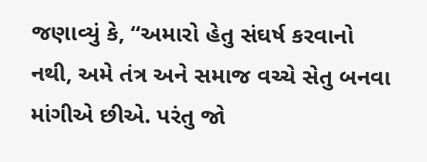જણાવ્યું કે, “અમારો હેતુ સંઘર્ષ કરવાનો નથી, અમે તંત્ર અને સમાજ વચ્ચે સેતુ બનવા માંગીએ છીએ. પરંતુ જો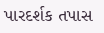પારદર્શક તપાસ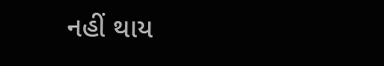નહીં થાય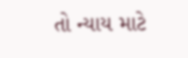તો ન્યાય માટે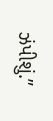ઝંપીશું.”